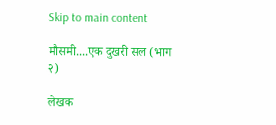Skip to main content

मौसमी....एक दुखरी सल (भाग २)

लेखक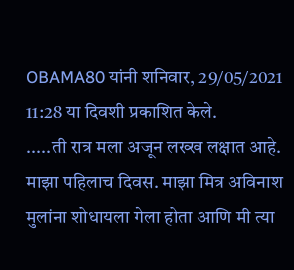OBAMA80 यांनी शनिवार, 29/05/2021 11:28 या दिवशी प्रकाशित केले.
.....ती रात्र मला अजून लख्ख लक्षात आहे. माझा पहिलाच दिवस. माझा मित्र अविनाश मुलांना शोधायला गेला होता आणि मी त्या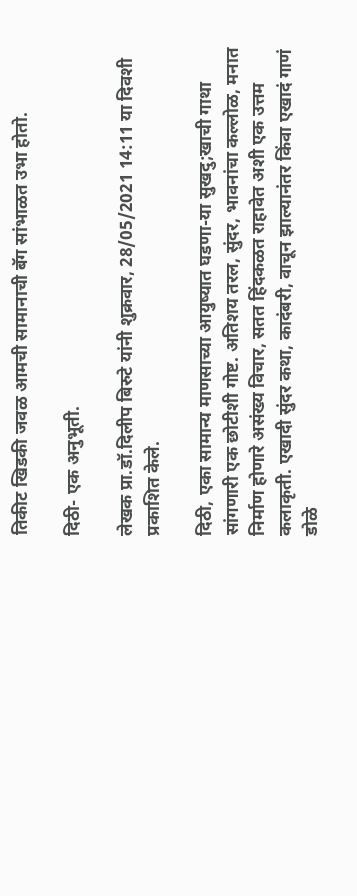तिकीट खिडकी जवळ आमची सामानाची बॅग सांभाळत उभा होतो.

दिठी- एक अनुभूती.

लेखक प्रा.डॉ.दिलीप बिरुटे यांनी शुक्रवार, 28/05/2021 14:11 या दिवशी प्रकाशित केले.

दिठी, एका सामान्य माणसाच्या आयुष्यात घडणा-या सुखदु;खाची गाथा सांगणारी एक छोटीशी गोष्ट. अतिशय तरल, सुंदर, भावनांचा कल्लोळ, मनात निर्माण होणारे असंख्य विचार, सतत हिंदकळत राहावेत अशी एक उत्तम कलाकृती. एखादी सुंदर कथा, कादंबरी, वाचून झाल्यानंतर किंवा एखादं गाणं डोळे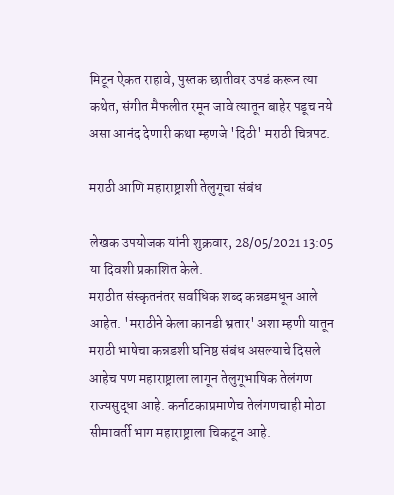मिटून ऐकत राहावे, पुस्तक छातीवर उपडं करून त्या कथेत, संगीत मैफलीत रमून जावे त्यातून बाहेर पडूच नये असा आनंद देणारी कथा म्हणजे 'दिठी' मराठी चित्रपट.

मराठी आणि महाराष्ट्राशी तेलुगूचा संबंध

लेखक उपयोजक यांनी शुक्रवार, 28/05/2021 13:05 या दिवशी प्रकाशित केले.
मराठीत संस्कृतनंतर सर्वाधिक शब्द कन्नडमधून आले आहेत. 'मराठीने केला कानडी भ्रतार' अशा म्हणी यातून मराठी भाषेचा कन्नडशी घनिष्ठ संबंध असल्याचे दिसले आहेच पण महाराष्ट्राला लागून तेलुगूभाषिक तेलंगण राज्यसुद्धा आहे. कर्नाटकाप्रमाणेच तेलंगणचाही मोठा सीमावर्ती भाग महाराष्ट्राला चिकटून आहे.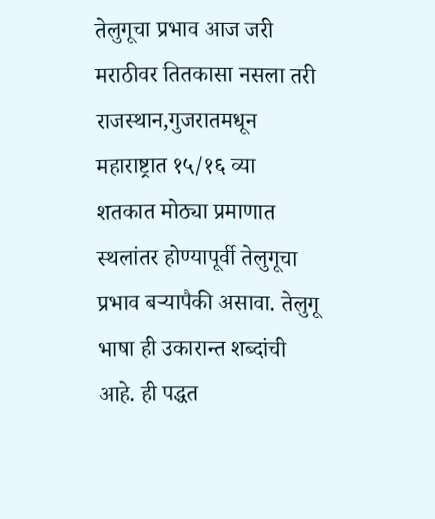तेलुगूचा प्रभाव आज जरी मराठीवर तितकासा नसला तरी राजस्थान,गुजरातमधून महाराष्ट्रात १५/१६ व्या शतकात मोठ्या प्रमाणात स्थलांतर होण्यापूर्वी तेलुगूचा प्रभाव बर्‍यापैकी असावा. तेलुगू भाषा ही उकारान्त शब्दांची आहे. ही पद्धत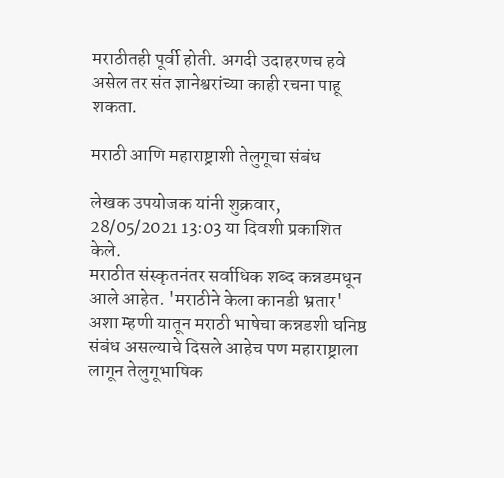मराठीतही पूर्वी होती. अगदी उदाहरणच हवे असेल तर संत ज्ञानेश्वरांच्या काही रचना पाहू शकता.

मराठी आणि महाराष्ट्राशी तेलुगूचा संबंध

लेखक उपयोजक यांनी शुक्रवार, 28/05/2021 13:03 या दिवशी प्रकाशित केले.
मराठीत संस्कृतनंतर सर्वाधिक शब्द कन्नडमधून आले आहेत. 'मराठीने केला कानडी भ्रतार' अशा म्हणी यातून मराठी भाषेचा कन्नडशी घनिष्ठ संबंध असल्याचे दिसले आहेच पण महाराष्ट्राला लागून तेलुगूभाषिक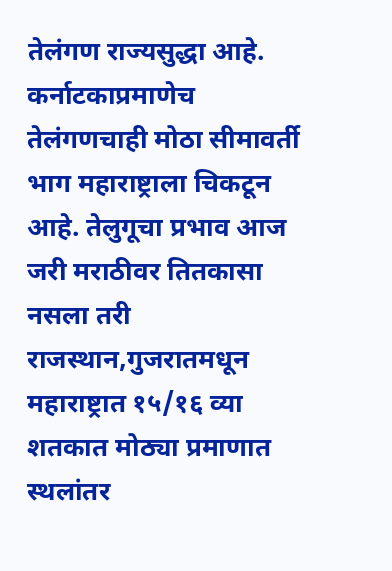तेलंगण राज्यसुद्धा आहे. कर्नाटकाप्रमाणेच तेलंगणचाही मोठा सीमावर्ती भाग महाराष्ट्राला चिकटून आहे. तेलुगूचा प्रभाव आज जरी मराठीवर तितकासा नसला तरी राजस्थान,गुजरातमधून महाराष्ट्रात १५/१६ व्या शतकात मोठ्या प्रमाणात स्थलांतर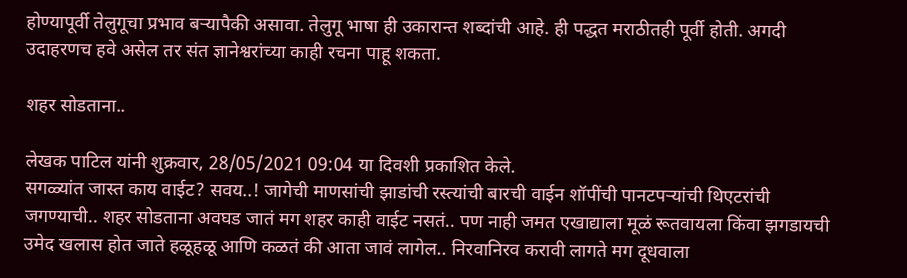होण्यापूर्वी तेलुगूचा प्रभाव बर्‍यापैकी असावा. तेलुगू भाषा ही उकारान्त शब्दांची आहे. ही पद्धत मराठीतही पूर्वी होती. अगदी उदाहरणच हवे असेल तर संत ज्ञानेश्वरांच्या काही रचना पाहू शकता.

शहर सोडताना..

लेखक पाटिल यांनी शुक्रवार, 28/05/2021 09:04 या दिवशी प्रकाशित केले.
सगळ्यांत जास्त काय वाईट? सवय..! जागेची माणसांची झाडांची रस्त्यांची बारची वाईन शॉपींची पानटपऱ्यांची थिएटरांची जगण्याची.. शहर सोडताना अवघड जातं मग शहर काही वाईट नसतं.. पण नाही जमत एखाद्याला मूळं रूतवायला किंवा झगडायची उमेद खलास होत जाते हळूहळू आणि कळतं की आता जावं लागेल.. निरवानिरव करावी लागते मग दूधवाला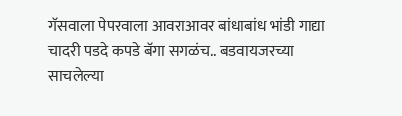गॅसवाला पेपरवाला आवराआवर बांधाबांध भांडी गाद्या चादरी पडदे कपडे बॅगा सगळंच.. बडवायजरच्या साचलेल्या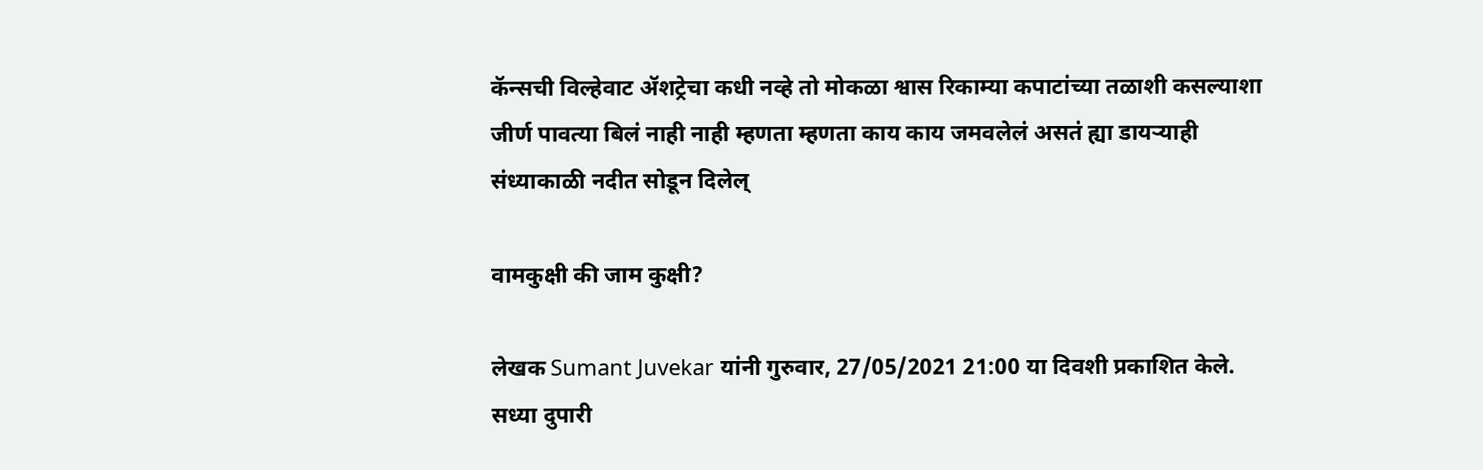कॅन्सची विल्हेवाट ॲशट्रेचा कधी नव्हे तो मोकळा श्वास रिकाम्या कपाटांच्या तळाशी कसल्याशा जीर्ण पावत्या बिलं नाही नाही म्हणता म्हणता काय काय जमवलेलं असतं ह्या डायऱ्याही संध्याकाळी नदीत सोडून दिलेल्

वामकुक्षी की जाम कुक्षी?

लेखक Sumant Juvekar यांनी गुरुवार, 27/05/2021 21:00 या दिवशी प्रकाशित केले.
सध्या दुपारी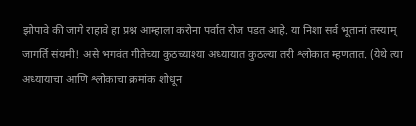झोपावे की जागे राहावे हा प्रश्न आम्हाला करोना पर्वात रोज पडत आहे. या निशा सर्व भूतानां तस्याम् जागर्ति संयमी! असे भगवंत गीतेच्या कुठच्याश्या अध्यायात कुठल्या तरी श्लोकात म्हणतात. (येथे त्या अध्यायाचा आणि श्लोकाचा क्रमांक शोधून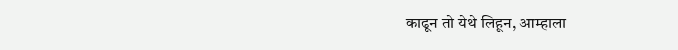काढून तो येथे लिहून, आम्हाला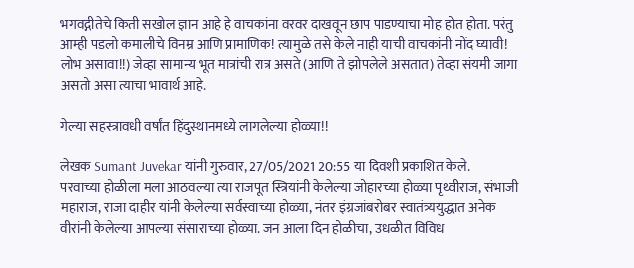भगवद्गीतेचे किती सखोल ज्ञान आहे हे वाचकांना वरवर दाखवून छाप पाडण्याचा मोह होत होता. परंतु आम्ही पडलो कमालीचे विनम्र आणि प्रामाणिक! त्यामुळे तसे केले नाही याची वाचकांनी नोंद घ्यावी! लोभ असावा!!) जेव्हा सामान्य भूत मात्रांची रात्र असते (आणि ते झोपलेले असतात) तेव्हा संयमी जागा असतो असा त्याचा भावार्थ आहे.

गेल्या सहस्त्रावधी वर्षांत हिंदुस्थानमध्ये लागलेल्या होळ्या!!

लेखक Sumant Juvekar यांनी गुरुवार, 27/05/2021 20:55 या दिवशी प्रकाशित केले.
परवाच्या होळीला मला आठवल्या त्या राजपूत स्त्रियांनी केलेल्या जोहारच्या होळ्या पृथ्वीराज, संभाजी महाराज, राजा दाहीर यांनी केलेल्या सर्वस्वाच्या होळ्या, नंतर इंग्रजांबरोबर स्वातंत्र्ययुद्धात अनेक वीरांनी केलेल्या आपल्या संसाराच्या होळ्या. जन आला दिन होळीचा, उधळीत विविध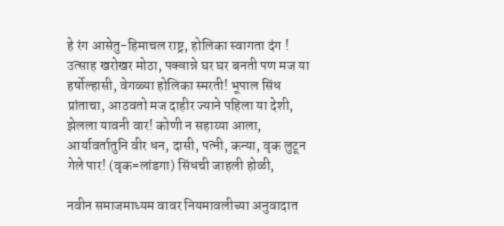हे रंग आसेतु-हिमाचल राष्ट्र, होलिका स्वागता दंग ! उत्साह खरोखर मोठा, पक्वान्ने घर घर बनती पण मज या हर्षोल्हासी, वेगळ्या होलिका स्मरती! भूपाल सिंध प्रांताचा, आठवतो मज दाहीर ज्याने पहिला या देशी, झेलला यावनी वार! कोणी न सहाय्या आला, आर्यावर्तातुनि वीर धन, दासी, पत्नी, कन्या, वृक लुटून गेले पार! (वृक=लांडगा) सिंधची जाहली होळी,

नवीन समाजमाध्यम वावर नियमावलीच्या अनुवादात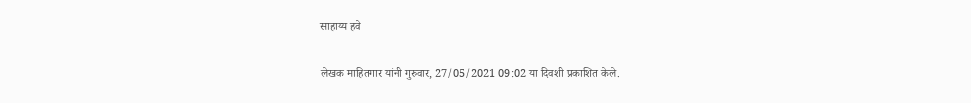साहाय्य हवे

लेखक माहितगार यांनी गुरुवार, 27/05/2021 09:02 या दिवशी प्रकाशित केले.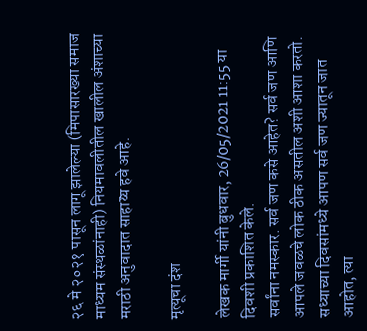२६ मे २०२१ पासून लागू झालेल्या (मिपासारख्या समाज माध्यम संस्थळांनाही) नियमावलीतील खालील अंशाच्या मराठी अनुवादात साहाय्य हवे आहे.

मृत्यूचा दंश

लेखक मार्गी यांनी बुधवार, 26/05/2021 11:55 या दिवशी प्रकाशित केले.
सर्वांना नमस्कार. सर्व जण कसे आहेत? सर्व जण आणि आपले जवळचे लोक ठीक असतील अशी आशा करतो. सध्याच्या दिवसांमध्ये आपण सर्व जण ज्यातून जात आहोत, त्या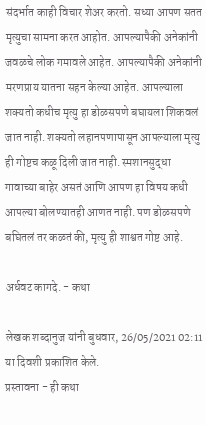संदर्भात काही विचार शेअर करतो. सध्या आपण सतत मृत्युचा सामना करत आहोत. आपल्यापैकी अनेकांनी जवळचे लोक गमावले आहेत. आपल्यापैकी अनेकांनी मरणप्राय यातना सहन केल्या आहेत. आपल्याला शक्यतो कधीच मृत्यु हा डोळसपणे बघायला शिकवलं जात नाही. शक्यतो लहानपणापासून आपल्याला मृत्यु ही गोष्टच कळू दिली जात नाही. स्मशानसुद्धा गावाच्या बाहेर असतं आणि आपण हा विषय कधी आपल्या बोलण्यातही आणत नाही. पण डोळसपणे बघितलं तर कळतं की, मृत्यु ही शाश्वत गोष्ट आहे.

अर्धवट कागदे. - कथा

लेखक शब्दानुज यांनी बुधवार, 26/05/2021 02:11 या दिवशी प्रकाशित केले.
प्रस्तावना - ही कथा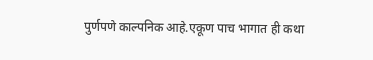पुर्णपणे काल्पनिक आहे.एकूण पाच भागात ही कथा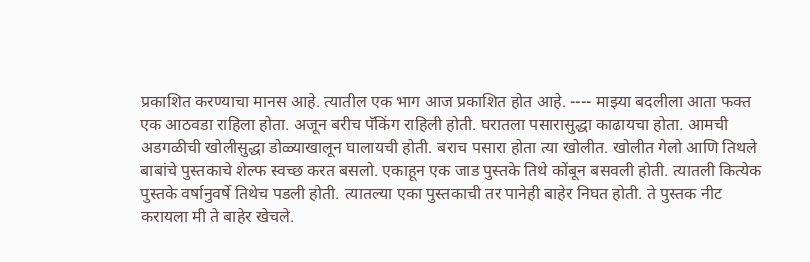प्रकाशित करण्याचा मानस आहे. त्यातील एक भाग आज प्रकाशित होत आहे. ---- माझ्या बदलीला आता फक्त एक आठवडा राहिला होता. अजून बरीच पॅकिंग राहिली होती. घरातला पसारासुद्धा काढायचा होता. आमची अडगळीची खोलीसुद्धा डोळ्याखालून घालायची होती. बराच पसारा होता त्या खोलीत. खोलीत गेलो आणि तिथले बाबांचे पुस्तकाचे शेल्फ स्वच्छ करत बसलो. एकाहून एक जाड पुस्तके तिथे कोंबून बसवली होती. त्यातली कित्येक पुस्तके वर्षानुवर्षे तिथेच पडली होती. त्यातल्या एका पुस्तकाची तर पानेही बाहेर निघत होती. ते पुस्तक नीट करायला मी ते बाहेर खेचले.